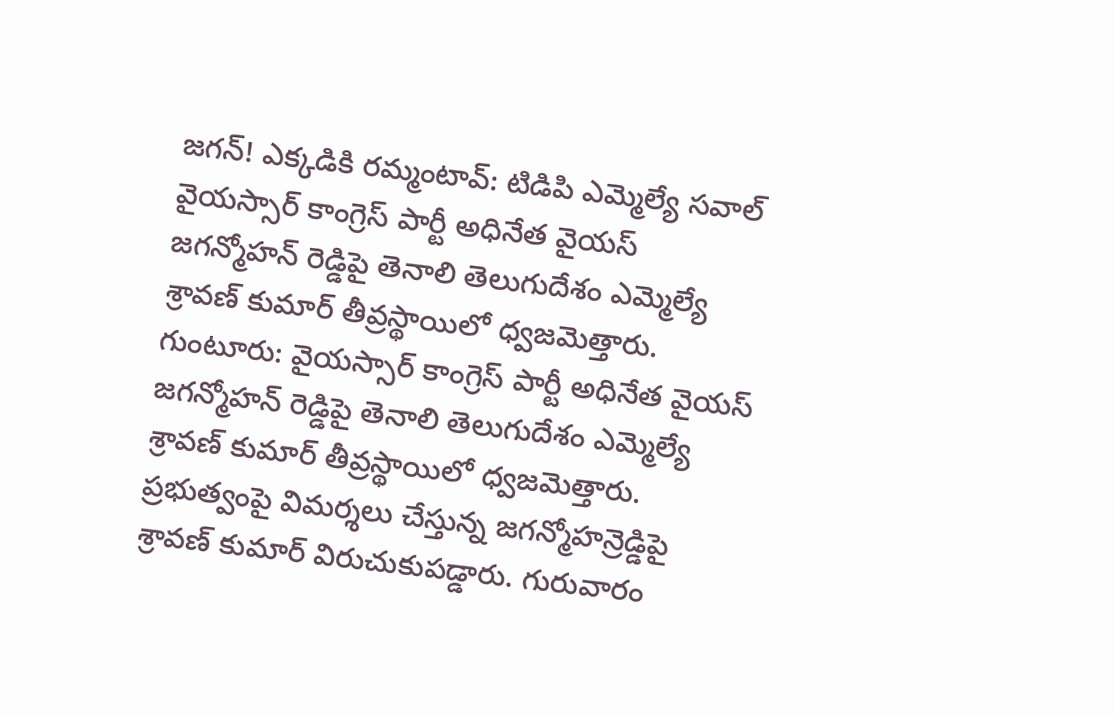జగన్! ఎక్కడికి రమ్మంటావ్: టిడిపి ఎమ్మెల్యే సవాల్
వైయస్సార్ కాంగ్రెస్ పార్టీ అధినేత వైయస్ జగన్మోహన్ రెడ్డిపై తెనాలి తెలుగుదేశం ఎమ్మెల్యే శ్రావణ్ కుమార్ తీవ్రస్థాయిలో ధ్వజమెత్తారు.
గుంటూరు: వైయస్సార్ కాంగ్రెస్ పార్టీ అధినేత వైయస్ జగన్మోహన్ రెడ్డిపై తెనాలి తెలుగుదేశం ఎమ్మెల్యే శ్రావణ్ కుమార్ తీవ్రస్థాయిలో ధ్వజమెత్తారు. ప్రభుత్వంపై విమర్శలు చేస్తున్న జగన్మోహన్రెడ్డిపై శ్రావణ్ కుమార్ విరుచుకుపడ్డారు. గురువారం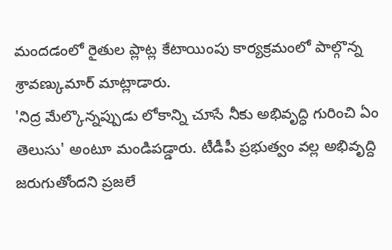మందడంలో రైతుల ప్లాట్ల కేటాయింపు కార్యక్రమంలో పాల్గొన్న శ్రావణ్కుమార్ మాట్లాడారు.
'నిద్ర మేల్కొన్నప్పుడు లోకాన్ని చూసే నీకు అభివృద్ధి గురించి ఏం తెలుసు' అంటూ మండిపడ్డారు. టీడీపీ ప్రభుత్వం వల్ల అభివృద్ది జరుగుతోందని ప్రజలే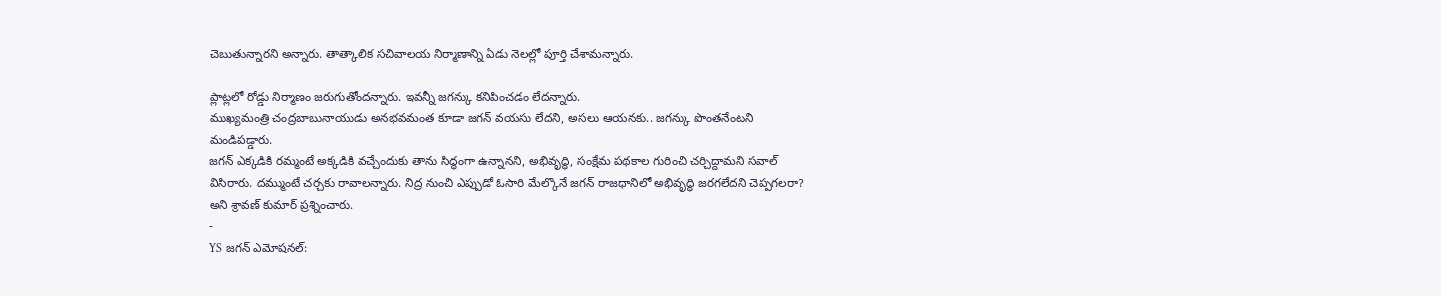చెబుతున్నారని అన్నారు. తాత్కాలిక సచివాలయ నిర్మాణాన్ని ఏడు నెలల్లో పూర్తి చేశామన్నారు.

ప్లాట్లలో రోడ్డు నిర్మాణం జరుగుతోందన్నారు. ఇవన్నీ జగన్కు కనిపించడం లేదన్నారు.
ముఖ్యమంత్రి చంద్రబాబునాయుడు అనభవమంత కూడా జగన్ వయసు లేదని, అసలు ఆయనకు.. జగన్కు పొంతనేంటని మండిపడ్డారు.
జగన్ ఎక్కడికి రమ్మంటే అక్కడికి వచ్చేందుకు తాను సిద్ధంగా ఉన్నానని, అభివృద్ధి, సంక్షేమ పథకాల గురించి చర్చిద్దామని సవాల్ విసిరారు. దమ్ముంటే చర్చకు రావాలన్నారు. నిద్ర నుంచి ఎప్పుడో ఓసారి మేల్కొనే జగన్ రాజధానిలో అభివృద్ధి జరగలేదని చెప్పగలరా? అని శ్రావణ్ కుమార్ ప్రశ్నించారు.
-
YS జగన్ ఎమోషనల్: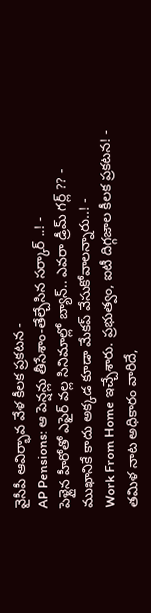వైసీపీ ఆవిర్భావ వేళ కీలక ప్రకటన -
AP Pensions: ఆ పెన్షన్లు తీసేశాం-తేల్చేసిన సర్కార్ ..! -
పెళ్లైన హీరోతో ఎఫైర్ వల్ల సినిమాల్లో బ్యాన్.. ఎవరా డ్రీమ్ గర్ల్ ?? -
ముఖానికే కాదు అక్కడ కూడా మేకప్ వేసుకోవాలన్నారు..! -
Work From Home ఇచ్చేశారు. ప్రభుత్వం, ఐటీ దిగ్గజాల కీలక ప్రకటన! -
తమిళ నాట అధికారం వారిదే,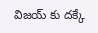విజయ్ కు దక్కే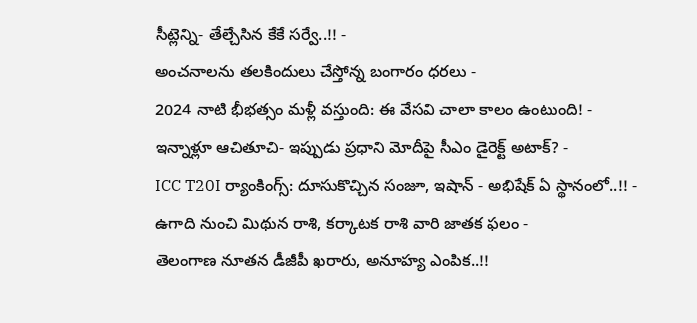సీట్లెన్ని- తేల్చేసిన కేకే సర్వే..!! -
అంచనాలను తలకిందులు చేస్తోన్న బంగారం ధరలు -
2024 నాటి భీభత్సం మళ్లీ వస్తుంది: ఈ వేసవి చాలా కాలం ఉంటుంది! -
ఇన్నాళ్లూ ఆచితూచి- ఇప్పుడు ప్రధాని మోదీపై సీఎం డైరెక్ట్ అటాక్? -
ICC T20I ర్యాంకింగ్స్: దూసుకొచ్చిన సంజూ, ఇషాన్ - అభిషేక్ ఏ స్థానంలో..!! -
ఉగాది నుంచి మిథున రాశి, కర్కాటక రాశి వారి జాతక ఫలం -
తెలంగాణ నూతన డీజీపీ ఖరారు, అనూహ్య ఎంపిక..!!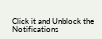Click it and Unblock the Notifications